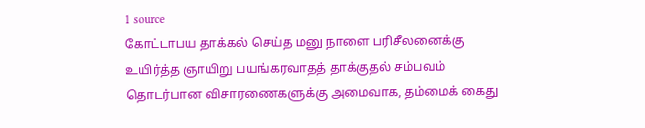1 source
கோட்டாபய தாக்கல் செய்த மனு நாளை பரிசீலனைக்கு
உயிர்த்த ஞாயிறு பயங்கரவாதத் தாக்குதல் சம்பவம் தொடர்பான விசாரணைகளுக்கு அமைவாக, தம்மைக் கைது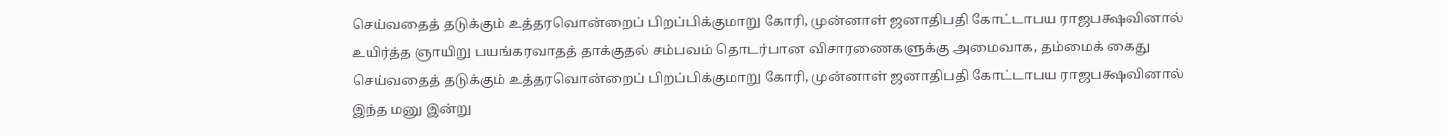செய்வதைத் தடுக்கும் உத்தரவொன்றைப் பிறப்பிக்குமாறு கோரி, முன்னாள் ஜனாதிபதி கோட்டாபய ராஜபக்ஷவினால்
உயிர்த்த ஞாயிறு பயங்கரவாதத் தாக்குதல் சம்பவம் தொடர்பான விசாரணைகளுக்கு அமைவாக, தம்மைக் கைது செய்வதைத் தடுக்கும் உத்தரவொன்றைப் பிறப்பிக்குமாறு கோரி, முன்னாள் ஜனாதிபதி கோட்டாபய ராஜபக்ஷவினால்
இந்த மனு இன்று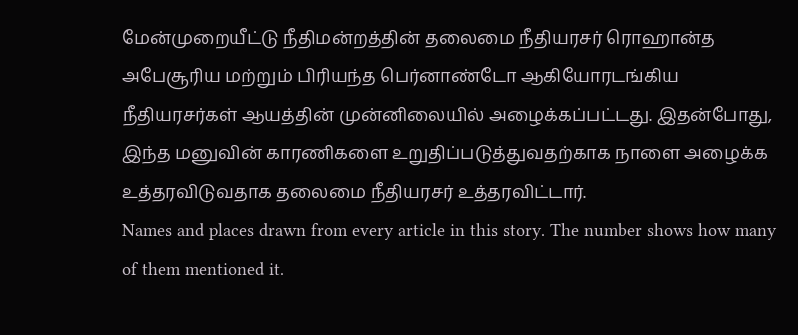மேன்முறையீட்டு நீதிமன்றத்தின் தலைமை நீதியரசர் ரொஹான்த அபேசூரிய மற்றும் பிரியந்த பெர்னாண்டோ ஆகியோரடங்கிய நீதியரசர்கள் ஆயத்தின் முன்னிலையில் அழைக்கப்பட்டது. இதன்போது, இந்த மனுவின் காரணிகளை உறுதிப்படுத்துவதற்காக நாளை அழைக்க உத்தரவிடுவதாக தலைமை நீதியரசர் உத்தரவிட்டார்.
Names and places drawn from every article in this story. The number shows how many of them mentioned it.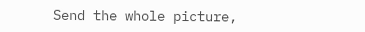Send the whole picture,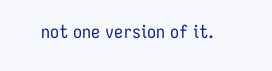not one version of it.